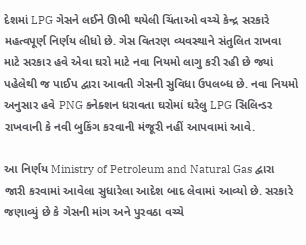દેશમાં LPG ગેસને લઈને ઊભી થયેલી ચિંતાઓ વચ્ચે કેન્દ્ર સરકારે મહત્વપૂર્ણ નિર્ણય લીધો છે. ગેસ વિતરણ વ્યવસ્થાને સંતુલિત રાખવા માટે સરકાર હવે એવા ઘરો માટે નવા નિયમો લાગુ કરી રહી છે જ્યાં પહેલેથી જ પાઈપ દ્વારા આવતી ગેસની સુવિધા ઉપલબ્ધ છે. નવા નિયમો અનુસાર હવે PNG કનેક્શન ધરાવતા ઘરોમાં ઘરેલુ LPG સિલિન્ડર રાખવાની કે નવી બુકિંગ કરવાની મંજૂરી નહીં આપવામાં આવે.

આ નિર્ણય Ministry of Petroleum and Natural Gas દ્વારા જારી કરવામાં આવેલા સુધારેલા આદેશ બાદ લેવામાં આવ્યો છે. સરકારે જણાવ્યું છે કે ગેસની માંગ અને પુરવઠા વચ્ચે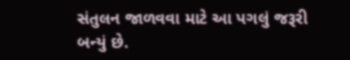સંતુલન જાળવવા માટે આ પગલું જરૂરી બન્યું છે.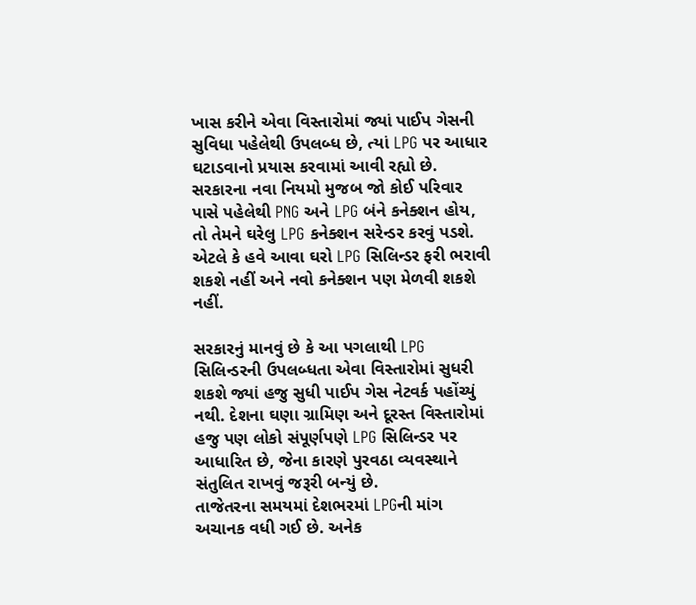ખાસ કરીને એવા વિસ્તારોમાં જ્યાં પાઈપ ગેસની સુવિધા પહેલેથી ઉપલબ્ધ છે, ત્યાં LPG પર આધાર ઘટાડવાનો પ્રયાસ કરવામાં આવી રહ્યો છે.
સરકારના નવા નિયમો મુજબ જો કોઈ પરિવાર પાસે પહેલેથી PNG અને LPG બંને કનેક્શન હોય, તો તેમને ઘરેલુ LPG કનેક્શન સરેન્ડર કરવું પડશે. એટલે કે હવે આવા ઘરો LPG સિલિન્ડર ફરી ભરાવી શકશે નહીં અને નવો કનેક્શન પણ મેળવી શકશે નહીં.

સરકારનું માનવું છે કે આ પગલાથી LPG સિલિન્ડરની ઉપલબ્ધતા એવા વિસ્તારોમાં સુધરી શકશે જ્યાં હજુ સુધી પાઈપ ગેસ નેટવર્ક પહોંચ્યું નથી. દેશના ઘણા ગ્રામિણ અને દૂરસ્ત વિસ્તારોમાં હજુ પણ લોકો સંપૂર્ણપણે LPG સિલિન્ડર પર આધારિત છે, જેના કારણે પુરવઠા વ્યવસ્થાને સંતુલિત રાખવું જરૂરી બન્યું છે.
તાજેતરના સમયમાં દેશભરમાં LPGની માંગ અચાનક વધી ગઈ છે. અનેક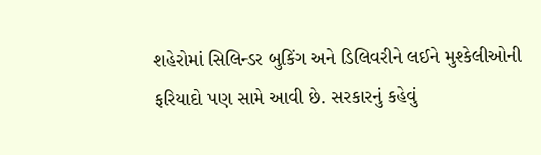શહેરોમાં સિલિન્ડર બુકિંગ અને ડિલિવરીને લઈને મુશ્કેલીઓની ફરિયાદો પણ સામે આવી છે. સરકારનું કહેવું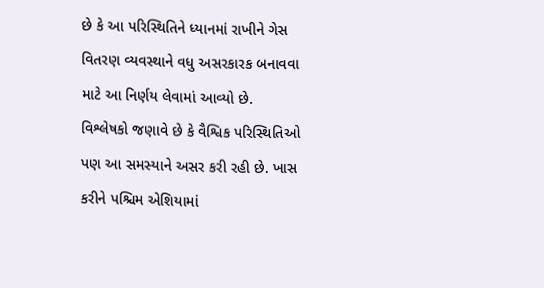છે કે આ પરિસ્થિતિને ધ્યાનમાં રાખીને ગેસ વિતરણ વ્યવસ્થાને વધુ અસરકારક બનાવવા માટે આ નિર્ણય લેવામાં આવ્યો છે.
વિશ્લેષકો જણાવે છે કે વૈશ્વિક પરિસ્થિતિઓ પણ આ સમસ્યાને અસર કરી રહી છે. ખાસ કરીને પશ્ચિમ એશિયામાં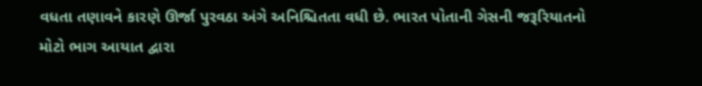વધતા તણાવને કારણે ઊર્જા પુરવઠા અંગે અનિશ્ચિતતા વધી છે. ભારત પોતાની ગેસની જરૂરિયાતનો મોટો ભાગ આયાત દ્વારા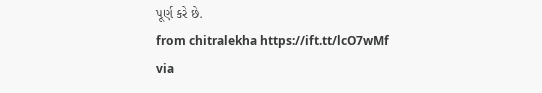પૂર્ણ કરે છે.
from chitralekha https://ift.tt/lcO7wMf
via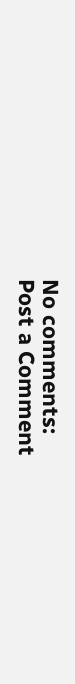No comments:
Post a Comment